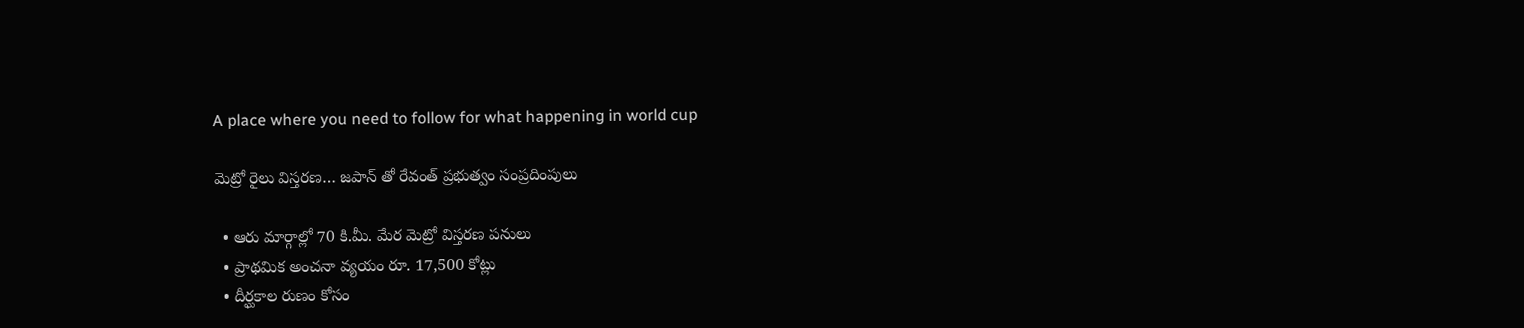A place where you need to follow for what happening in world cup

మెట్రో రైలు విస్తరణ… జపాన్ తో రేవంత్ ప్రభుత్వం సంప్రదింపులు

  • ఆరు మార్గాల్లో 70 కి.మీ. మేర మెట్రో విస్తరణ పనులు
  • ప్రాథమిక అంచనా వ్యయం రూ. 17,500 కోట్లు
  • దీర్ఘకాల రుణం కోసం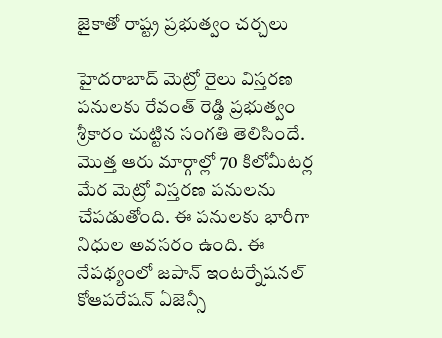జైకాతో రాష్ట్ర ప్రభుత్వం చర్చలు

హైదరాబాద్ మెట్రో రైలు విస్తరణ పనులకు రేవంత్ రెడ్డి ప్రభుత్వం శ్రీకారం చుట్టిన సంగతి తెలిసిందే. మొత్త ఆరు మార్గాల్లో 70 కిలోమీటర్ల మేర మెట్రో విస్తరణ పనులను చేపడుతోంది. ఈ పనులకు భారీగా నిధుల అవసరం ఉంది. ఈ నేపథ్యంలో జపాన్ ఇంటర్నేషనల్ కోఆపరేషన్ ఏజెన్సీ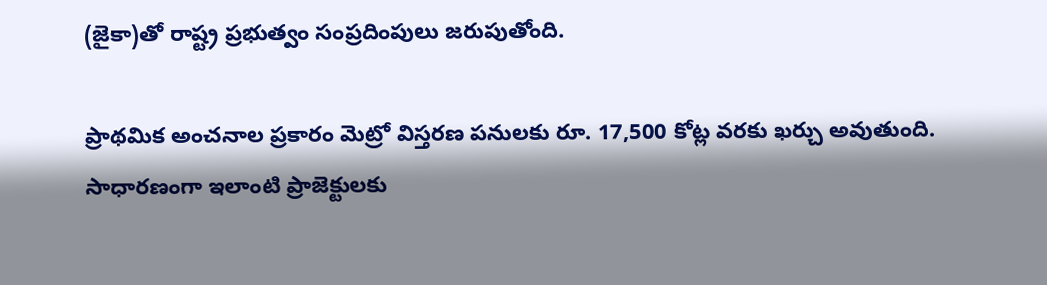(జైకా)తో రాష్ట్ర ప్రభుత్వం సంప్రదింపులు జరుపుతోంది.

ప్రాథమిక అంచనాల ప్రకారం మెట్రో విస్తరణ పనులకు రూ. 17,500 కోట్ల వరకు ఖర్చు అవుతుంది. సాధారణంగా ఇలాంటి ప్రాజెక్టులకు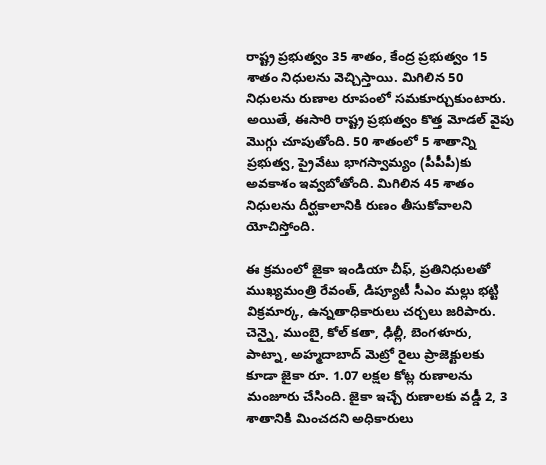రాష్ట్ర ప్రభుత్వం 35 శాతం, కేంద్ర ప్రభుత్వం 15 శాతం నిధులను వెచ్చిస్తాయి. మిగిలిన 50 నిధులను రుణాల రూపంలో సమకూర్చుకుంటారు. అయితే, ఈసారి రాష్ట్ర ప్రభుత్వం కొత్త మోడల్ వైపు మొగ్గు చూపుతోంది. 50 శాతంలో 5 శాతాన్ని ప్రభుత్వ, ప్రైవేటు భాగస్వామ్యం (పీపీపీ)కు అవకాశం ఇవ్వబోతోంది. మిగిలిన 45 శాతం నిధులను దీర్ఘకాలానికి రుణం తీసుకోవాలని యోచిస్తోంది.

ఈ క్రమంలో జైకా ఇండియా చీఫ్, ప్రతినిధులతో ముఖ్యమంత్రి రేవంత్, డిప్యూటీ సీఎం మల్లు భట్టి విక్రమార్క, ఉన్నతాధికారులు చర్చలు జరిపారు. చెన్నై, ముంబై, కోల్ కతా, ఢిల్లీ, బెంగళూరు, పాట్నా, అహ్మదాబాద్ మెట్రో రైలు ప్రాజెక్టులకు కూడా జైకా రూ. 1.07 లక్షల కోట్ల రుణాలను మంజూరు చేసింది. జైకా ఇచ్చే రుణాలకు వడ్డీ 2, 3 శాతానికి మించదని అధికారులు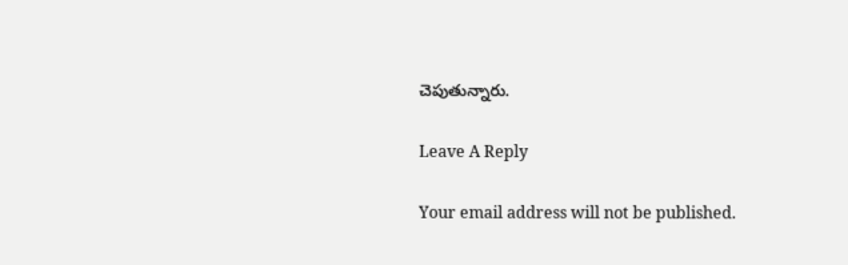చెపుతున్నారు.

Leave A Reply

Your email address will not be published.